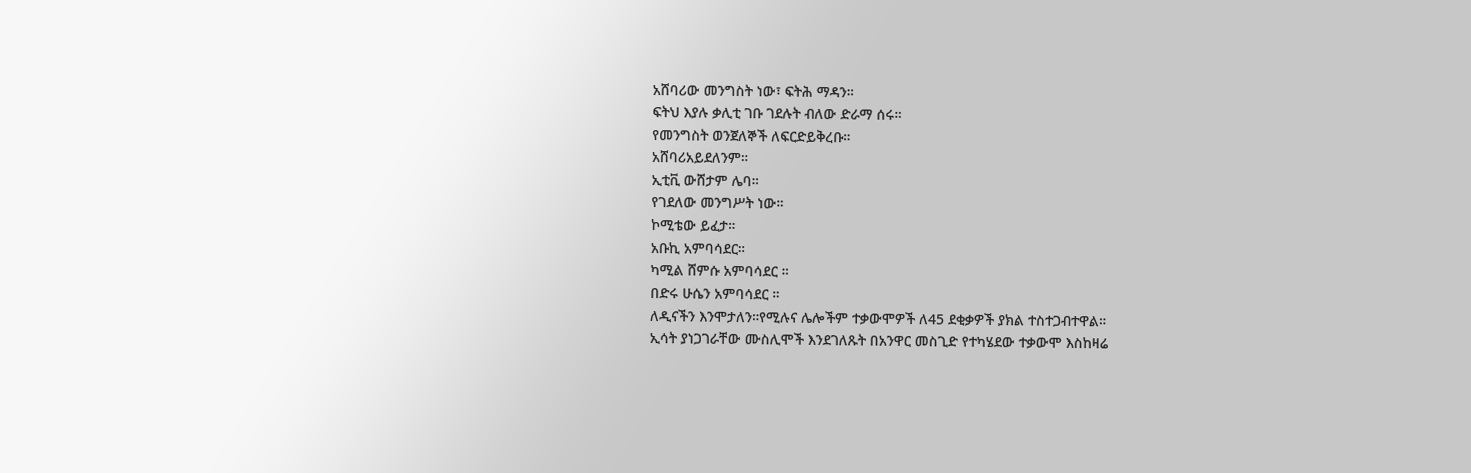አሸባሪው መንግስት ነው፣ ፍትሕ ማዳን።
ፍትህ እያሉ ቃሊቲ ገቡ ገደሉት ብለው ድራማ ሰሩ።
የመንግስት ወንጀለኞች ለፍርድይቅረቡ።
አሸባሪአይደለንም።
ኢቲቪ ውሸታም ሌባ።
የገደለው መንግሥት ነው።
ኮሚቴው ይፈታ።
አቡኪ አምባሳደር።
ካሚል ሸምሱ አምባሳደር ።
በድሩ ሁሴን አምባሳደር ።
ለዲናችን እንሞታለን።የሚሉና ሌሎችም ተቃውሞዎች ለ45 ደቂቃዎች ያክል ተስተጋብተዋል።
ኢሳት ያነጋገራቸው ሙስሊሞች እንደገለጹት በአንዋር መስጊድ የተካሄደው ተቃውሞ እስከዛሬ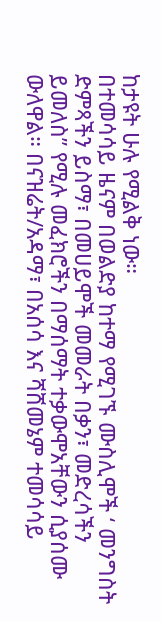ከታዩት ሁሉ የሚልቅ ነው።
በተመሳሳይ ዜናም በወልድያ ከተማ የሚገኙ ሙስሊሞች ‘ መንግስት ድምጻችን ይስማ፣ በመሀይሞች መመራት በቃን፣ መድረሳችን ይመለስ” የሚሉ መፈክሮችን በማሰማት ተቃውሞአቸውን ሲያሰሙ ውለዋል። በናዝሬት/አዳማ፣ በአሰሳ እና ሻሸመኔም ተመሳሳይ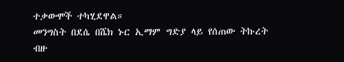ተቃውሞች ተካሂደዋል።
መንግስት በደሴ በሼክ ኑር ኢማም ግድያ ላይ የሰጠው ትኩረት ብዙ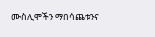ሙስሊሞችን ማበሳጨቱንና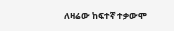ለዛሬው ከፍተኛ ተቃውሞ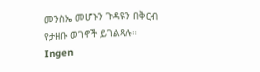መንስኤ መሆኑን ጉዳዩን በቅርብ የታዘቡ ወገኖች ይገልጻሉ።
Ingen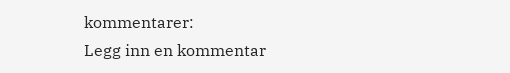kommentarer:
Legg inn en kommentar